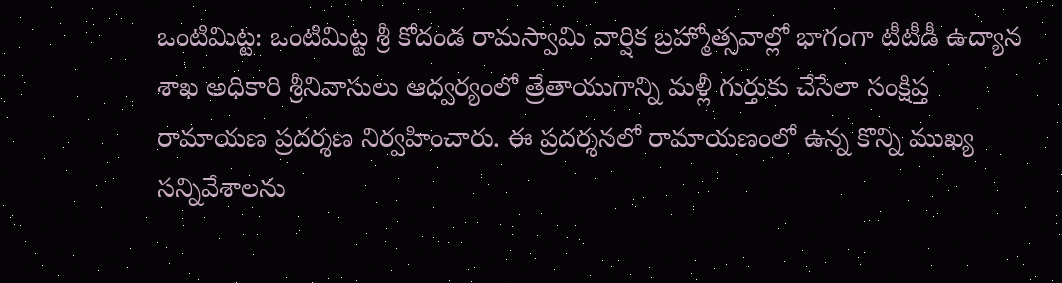ఒంటిమిట్ట: ఒంటిమిట్ట శ్రీ కోదండ రామస్వామి వార్షిక బ్రహ్మోత్సవాల్లో భాగంగా టీటీడీ ఉద్యాన శాఖ అధికారి శ్రీనివాసులు ఆధ్వర్యంలో త్రేతాయుగాన్ని మళ్లీ గుర్తుకు చేసేలా సంక్షిప్త రామాయణ ప్రదర్శణ నిర్వహించారు. ఈ ప్రదర్శనలో రామాయణంలో ఉన్న కొన్ని ముఖ్య సన్నివేశాలను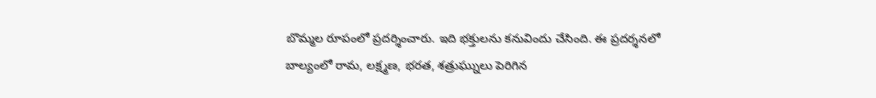బొమ్మల రూపంలో ప్రదర్శించారు. ఇది భక్తులను కనువిందు చేసింది. ఈ ప్రదర్శనలో బాల్యంలో రామ, లక్ష్మణ, భరత, శత్రుఘ్నులు పెరిగిన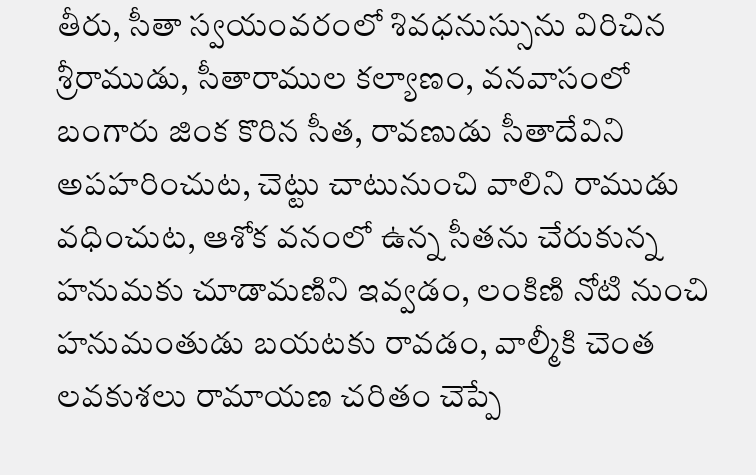తీరు, సీతా స్వయంవరంలో శివధనుస్సును విరిచిన శ్రీరాముడు, సీతారాముల కల్యాణం, వనవాసంలో బంగారు జింక కొరిన సీత, రావణుడు సీతాదేవిని అపహరించుట, చెట్టు చాటునుంచి వాలిని రాముడు వధించుట, ఆశోక వనంలో ఉన్న సీతను చేరుకున్న హనుమకు చూడామణిని ఇవ్వడం, లంకిణి నోటి నుంచి హనుమంతుడు బయటకు రావడం, వాల్మీకి చెంత లవకుశలు రామాయణ చరితం చెప్పే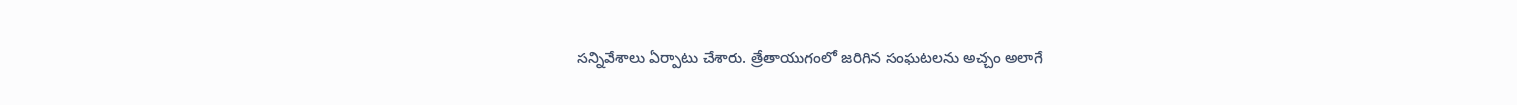సన్నివేశాలు ఏర్పాటు చేశారు. త్రేతాయుగంలో జరిగిన సంఘటలను అచ్చం అలాగే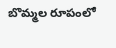బొమ్మల రూపంలో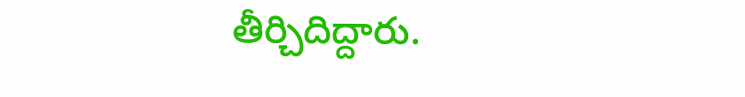తీర్చిదిద్దారు.